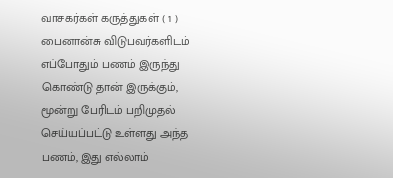வாசகர்கள் கருத்துகள் ( 1 )
பைனான்சு விடுபவர்களிடம் எப்போதும் பணம் இருந்து கொண்டு தான் இருக்கும், மூன்று பேரிடம் பறிமுதல் செய்யப்பட்டு உள்ளது அந்த பணம், இது எல்லாம்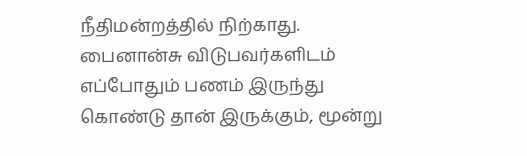நீதிமன்றத்தில் நிற்காது.
பைனான்சு விடுபவர்களிடம் எப்போதும் பணம் இருந்து கொண்டு தான் இருக்கும், மூன்று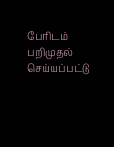பேரிடம் பறிமுதல் செய்யப்பட்டு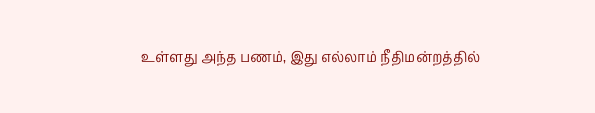உள்ளது அந்த பணம், இது எல்லாம் நீதிமன்றத்தில்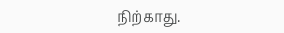நிற்காது.